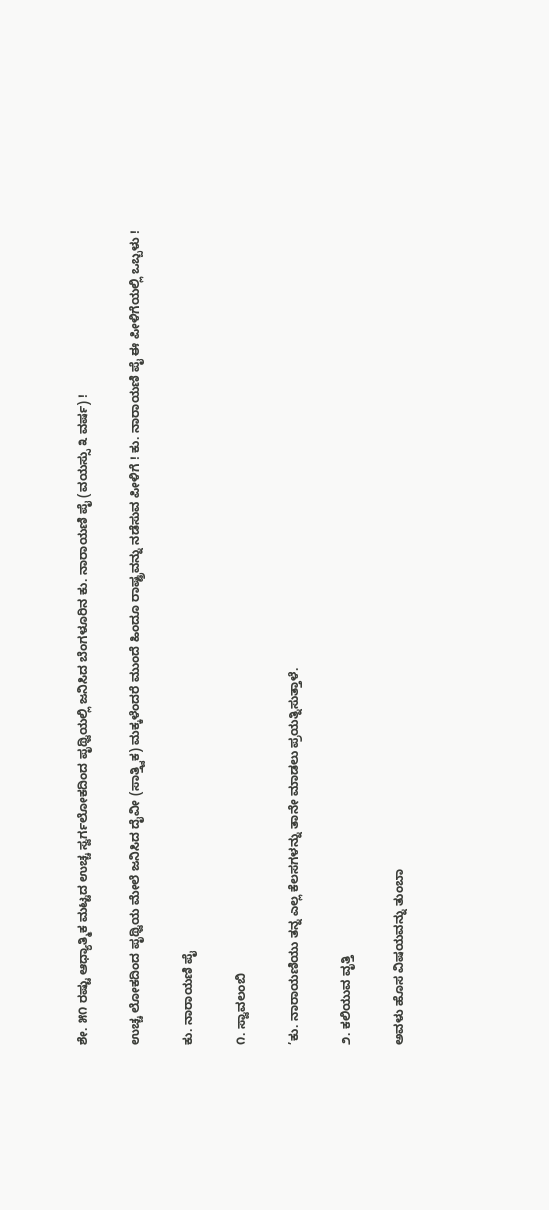ಶೇ. ೫೧ ರಷ್ಟು ಆಧ್ಯಾತ್ಮಿಕ ಮಟ್ಟದ ಉಚ್ಚ ಸ್ವರ್ಗಲೋಕದಿಂದ ಪೃಥ್ವಿಯಲ್ಲಿ ಜನಿಸಿದ ಬೆಂಗಳೂರಿನ ಕು. ನಾರಾಯಣಿ ಪೈ (ವಯಸ್ಸು ೩ ವರ್ಷ) !

ಉಚ್ಚ ಲೋಕದಿಂದ ಪೃಥ್ವಿಯ ಮೇಲೆ ಜನಿಸಿದ ದೈವೀ (ಸಾತ್ತ್ವಿಕ) ಮಕ್ಕಳೆಂದರೆ ಮುಂದೆ ಹಿಂದೂ ರಾಷ್ಟ್ರವನ್ನು ನಡೆಸುವ ಪೀಳಿಗೆ ! ಕು. ನಾರಾಯಣಿ ಪೈ ಈ ಪೀಳಿಗೆಯಲ್ಲಿ ಒಬ್ಬಳು !

ಕು. ನಾರಾಯಣಿ ಪೈ

೧. ಸ್ವಾವಲಂಬಿ

’ಕು. ನಾರಾಯಣಿಯು ತನ್ನ ಎಲ್ಲ ಕೆಲಸಗಳನ್ನು ತಾನೇ ಮಾಡಲು ಪ್ರಯತ್ನಿಸುತ್ತಾಳೆ.

೨. ಕಲಿಯುವ ವೃತ್ತಿ

ಅವಳು ಹೊಸ ವಿಷಯವನ್ನು ತುಂಬಾ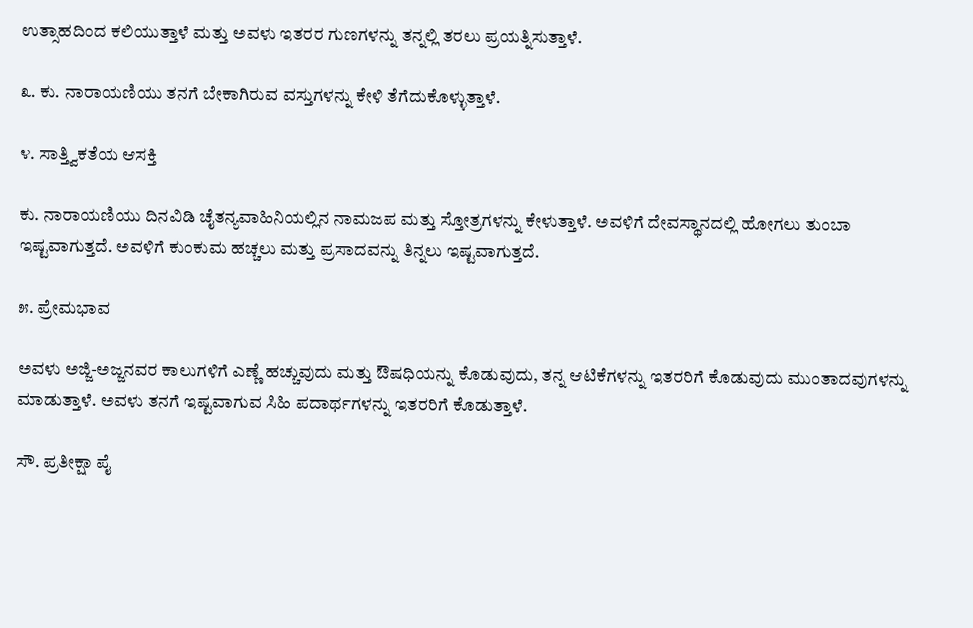ಉತ್ಸಾಹದಿಂದ ಕಲಿಯುತ್ತಾಳೆ ಮತ್ತು ಅವಳು ಇತರರ ಗುಣಗಳನ್ನು ತನ್ನಲ್ಲಿ ತರಲು ಪ್ರಯತ್ನಿಸುತ್ತಾಳೆ.

೩. ಕು. ನಾರಾಯಣಿಯು ತನಗೆ ಬೇಕಾಗಿರುವ ವಸ್ತುಗಳನ್ನು ಕೇಳಿ ತೆಗೆದುಕೊಳ್ಳುತ್ತಾಳೆ.

೪. ಸಾತ್ತ್ವಿಕತೆಯ ಆಸಕ್ತಿ

ಕು. ನಾರಾಯಣಿಯು ದಿನವಿಡಿ ಚೈತನ್ಯವಾಹಿನಿಯಲ್ಲಿನ ನಾಮಜಪ ಮತ್ತು ಸ್ತೋತ್ರಗಳನ್ನು ಕೇಳುತ್ತಾಳೆ. ಅವಳಿಗೆ ದೇವಸ್ಥಾನದಲ್ಲಿ ಹೋಗಲು ತುಂಬಾ ಇಷ್ಟವಾಗುತ್ತದೆ. ಅವಳಿಗೆ ಕುಂಕುಮ ಹಚ್ಚಲು ಮತ್ತು ಪ್ರಸಾದವನ್ನು ತಿನ್ನಲು ಇಷ್ಟವಾಗುತ್ತದೆ.

೫. ಪ್ರೇಮಭಾವ

ಅವಳು ಅಜ್ಜಿ-ಅಜ್ಜನವರ ಕಾಲುಗಳಿಗೆ ಎಣ್ಣೆ ಹಚ್ಚುವುದು ಮತ್ತು ಔಷಧಿಯನ್ನು ಕೊಡುವುದು, ತನ್ನ ಆಟಿಕೆಗಳನ್ನು ಇತರರಿಗೆ ಕೊಡುವುದು ಮುಂತಾದವುಗಳನ್ನು ಮಾಡುತ್ತಾಳೆ. ಅವಳು ತನಗೆ ಇಷ್ಟವಾಗುವ ಸಿಹಿ ಪದಾರ್ಥಗಳನ್ನು ಇತರರಿಗೆ ಕೊಡುತ್ತಾಳೆ.

ಸೌ. ಪ್ರತೀಕ್ಷಾ ಪೈ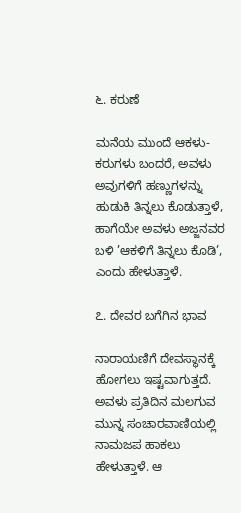೬. ಕರುಣೆ

ಮನೆಯ ಮುಂದೆ ಆಕಳು-ಕರುಗಳು ಬಂದರೆ, ಅವಳು ಅವುಗಳಿಗೆ ಹಣ್ಣುಗಳನ್ನು ಹುಡುಕಿ ತಿನ್ನಲು ಕೊಡುತ್ತಾಳೆ, ಹಾಗೆಯೇ ಅವಳು ಅಜ್ಜನವರ ಬಳಿ ’ಆಕಳಿಗೆ ತಿನ್ನಲು ಕೊಡಿ’, ಎಂದು ಹೇಳುತ್ತಾಳೆ.

೭. ದೇವರ ಬಗೆಗಿನ ಭಾವ

ನಾರಾಯಣಿಗೆ ದೇವಸ್ಥಾನಕ್ಕೆ ಹೋಗಲು ಇಷ್ಟವಾಗುತ್ತದೆ. ಅವಳು ಪ್ರತಿದಿನ ಮಲಗುವ ಮುನ್ನ ಸಂಚಾರವಾಣಿಯಲ್ಲಿ ನಾಮಜಪ ಹಾಕಲು ಹೇಳುತ್ತಾಳೆ. ಆ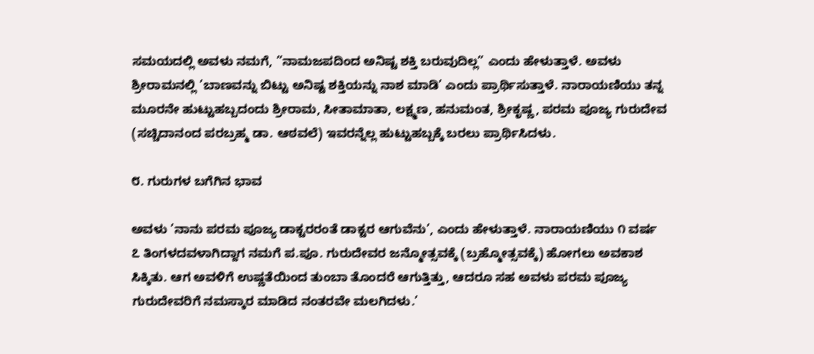ಸಮಯದಲ್ಲಿ ಅವಳು ನಮಗೆ, ”ನಾಮಜಪದಿಂದ ಅನಿಷ್ಟ ಶಕ್ತಿ ಬರುವುದಿಲ್ಲ” ಎಂದು ಹೇಳುತ್ತಾಳೆ. ಅವಳು ಶ್ರೀರಾಮನಲ್ಲಿ ’ಬಾಣವನ್ನು ಬಿಟ್ಟು ಅನಿಷ್ಟ ಶಕ್ತಿಯನ್ನು ನಾಶ ಮಾಡಿ’ ಎಂದು ಪ್ರಾರ್ಥಿಸುತ್ತಾಳೆ. ನಾರಾಯಣಿಯು ತನ್ನ ಮೂರನೇ ಹುಟ್ಟುಹಬ್ಬದಂದು ಶ್ರೀರಾಮ, ಸೀತಾಮಾತಾ, ಲಕ್ಷ್ಮಣ, ಹನುಮಂತ, ಶ್ರೀಕೃಷ್ಣ, ಪರಮ ಪೂಜ್ಯ ಗುರುದೇವ (ಸಚ್ಚಿದಾನಂದ ಪರಬ್ರಹ್ಮ ಡಾ. ಆಠವಲೆ) ಇವರನ್ನೆಲ್ಲ ಹುಟ್ಟುಹಬ್ಬಕ್ಕೆ ಬರಲು ಪ್ರಾರ್ಥಿಸಿದಳು.

೮. ಗುರುಗಳ ಬಗೆಗಿನ ಭಾವ

ಅವಳು ’ನಾನು ಪರಮ ಪೂಜ್ಯ ಡಾಕ್ಟರರಂತೆ ಡಾಕ್ಟರ ಆಗುವೆನು’, ಎಂದು ಹೇಳುತ್ತಾಳೆ. ನಾರಾಯಣಿಯು ೧ ವರ್ಷ ೭ ತಿಂಗಳದವಳಾಗಿದ್ದಾಗ ನಮಗೆ ಪ.ಪೂ. ಗುರುದೇವರ ಜನ್ಮೋತ್ಸವಕ್ಕೆ (ಬ್ರಹ್ಮೋತ್ಸವಕ್ಕೆ) ಹೋಗಲು ಅವಕಾಶ ಸಿಕ್ಕಿತು. ಆಗ ಅವಳಿಗೆ ಉಷ್ಣತೆಯಿಂದ ತುಂಬಾ ತೊಂದರೆ ಆಗುತ್ತಿತ್ತು, ಆದರೂ ಸಹ ಅವಳು ಪರಮ ಪೂಜ್ಯ ಗುರುದೇವರಿಗೆ ನಮಸ್ಕಾರ ಮಾಡಿದ ನಂತರವೇ ಮಲಗಿದಳು.’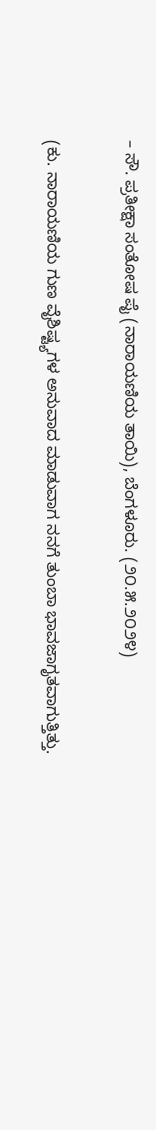– ಸೌ. ಪ್ರತೀಕ್ಷಾ ಸಂತೋಷ ಪೈ (ನಾರಾಯಣಿಯ ತಾಯಿ), ಬೆಂಗಳೂರು. (೨೦.೫.೨೦೨೪)

(ಕು. ನಾರಾಯಣಿಯ ಗುಣ ವೈಶಿಷ್ಟ್ಯಗಳ ಅನುವಾದ ಮಾಡುವಾಗ ನನಗೆ ತುಂಬಾ ಭಾವಜಾಗೃತವಾಗುತ್ತಿತ್ತು.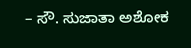– ಸೌ. ಸುಜಾತಾ ಅಶೋಕ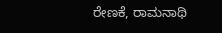ರೇಣಕೆ, ರಾಮನಾಥಿ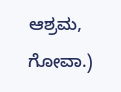ಆಶ್ರಮ, ಗೋವಾ.)